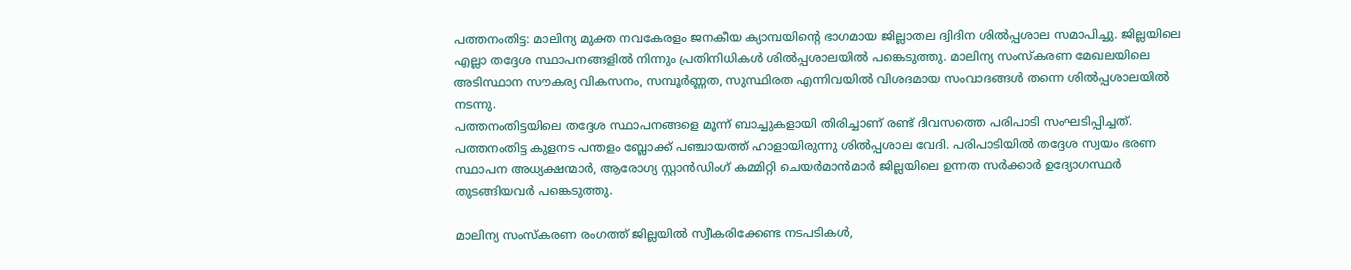പത്തനംതിട്ട: മാലിന്യ മുക്ത നവകേരളം ജനകീയ ക്യാമ്പയിന്റെ ഭാഗമായ ജില്ലാതല ദ്വിദിന ശിൽപ്പശാല സമാപിച്ചു. ജില്ലയിലെ എല്ലാ തദ്ദേശ സ്ഥാപനങ്ങളിൽ നിന്നും പ്രതിനിധികൾ ശിൽപ്പശാലയിൽ പങ്കെടുത്തു. മാലിന്യ സംസ്കരണ മേഖലയിലെ അടിസ്ഥാന സൗകര്യ വികസനം, സമ്പൂർണ്ണത, സുസ്ഥിരത എന്നിവയിൽ വിശദമായ സംവാദങ്ങൾ തന്നെ ശിൽപ്പശാലയിൽ നടന്നു.
പത്തനംതിട്ടയിലെ തദ്ദേശ സ്ഥാപനങ്ങളെ മൂന്ന് ബാച്ചുകളായി തിരിച്ചാണ് രണ്ട് ദിവസത്തെ പരിപാടി സംഘടിപ്പിച്ചത്. പത്തനംതിട്ട കുളനട പന്തളം ബ്ലോക്ക് പഞ്ചായത്ത് ഹാളായിരുന്നു ശിൽപ്പശാല വേദി. പരിപാടിയിൽ തദ്ദേശ സ്വയം ഭരണ സ്ഥാപന അധ്യക്ഷന്മാർ, ആരോഗ്യ സ്റ്റാൻഡിംഗ് കമ്മിറ്റി ചെയർമാൻമാർ ജില്ലയിലെ ഉന്നത സർക്കാർ ഉദ്യോഗസ്ഥർ തുടങ്ങിയവർ പങ്കെടുത്തു.

മാലിന്യ സംസ്കരണ രംഗത്ത് ജില്ലയിൽ സ്വീകരിക്കേണ്ട നടപടികൾ,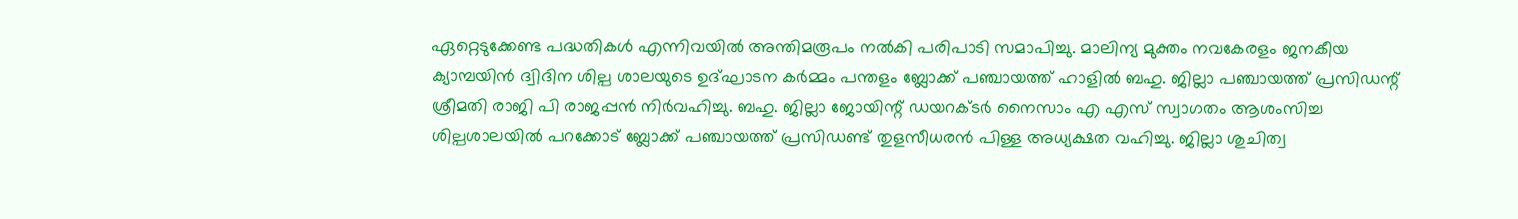ഏറ്റെടുക്കേണ്ട പദ്ധതികൾ എന്നിവയിൽ അന്തിമരൂപം നൽകി പരിപാടി സമാപിച്ചു. മാലിന്യ മുക്തം നവകേരളം ജനകീയ ക്യാമ്പയിൻ ദ്വിദിന ശില്പ ശാലയുടെ ഉദ്ഘാടന കർമ്മം പന്തളം ബ്ലോക്ക് പഞ്ചായത്ത് ഹാളിൽ ബഹു. ജില്ലാ പഞ്ചായത്ത് പ്രസിഡന്റ് ശ്രീമതി രാജി പി രാജപ്പൻ നിർവഹിച്ചു. ബഹു. ജില്ലാ ജോയിന്റ് ഡയറക്ടർ നൈസാം എ എസ് സ്വാഗതം ആശംസിച്ച ശില്പശാലയിൽ പറക്കോട് ബ്ലോക്ക് പഞ്ചായത്ത് പ്രസിഡണ്ട് തുളസീധരൻ പിള്ള അധ്യക്ഷത വഹിച്ചു. ജില്ലാ ശുചിത്വ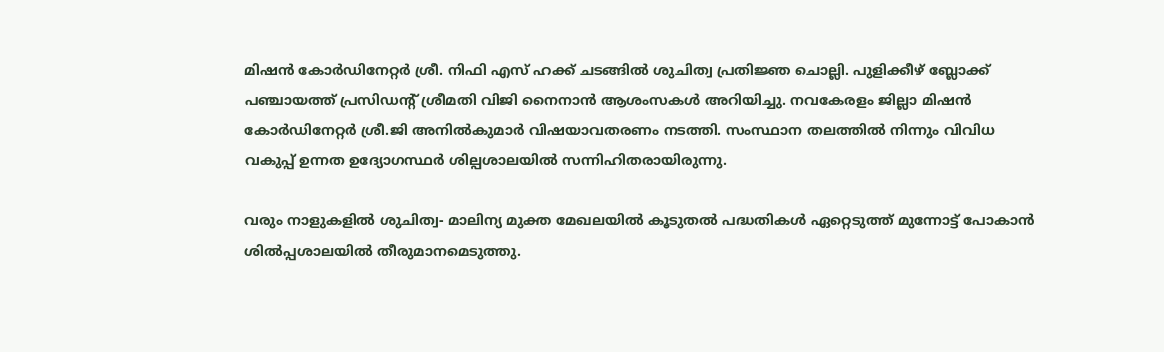മിഷൻ കോർഡിനേറ്റർ ശ്രീ. നിഫി എസ് ഹക്ക് ചടങ്ങിൽ ശുചിത്വ പ്രതിജ്ഞ ചൊല്ലി. പുളിക്കീഴ് ബ്ലോക്ക് പഞ്ചായത്ത് പ്രസിഡന്റ് ശ്രീമതി വിജി നൈനാൻ ആശംസകൾ അറിയിച്ചു. നവകേരളം ജില്ലാ മിഷൻ കോർഡിനേറ്റർ ശ്രീ.ജി അനിൽകുമാർ വിഷയാവതരണം നടത്തി. സംസ്ഥാന തലത്തിൽ നിന്നും വിവിധ വകുപ്പ് ഉന്നത ഉദ്യോഗസ്ഥർ ശില്പശാലയിൽ സന്നിഹിതരായിരുന്നു.

വരും നാളുകളിൽ ശുചിത്വ- മാലിന്യ മുക്ത മേഖലയിൽ കൂടുതൽ പദ്ധതികൾ ഏറ്റെടുത്ത് മുന്നോട്ട് പോകാൻ ശിൽപ്പശാലയിൽ തീരുമാനമെടുത്തു.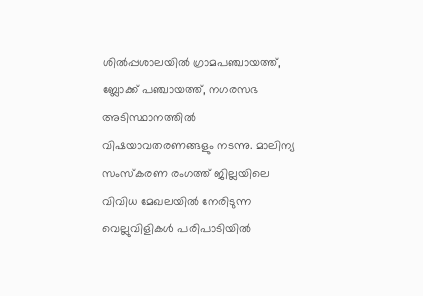ശിൽപ്പശാലയിൽ ഗ്രാമപഞ്ചായത്ത്, ബ്ലോക്ക് പഞ്ചായത്ത്, നഗരസഭ അടിസ്ഥാനത്തിൽ വിഷയാവതരണങ്ങളും നടന്നു. മാലിന്യ സംസ്കരണ രംഗത്ത് ജില്ലയിലെ വിവിധ മേഖലയിൽ നേരിടുന്ന വെല്ലുവിളികൾ പരിപാടിയിൽ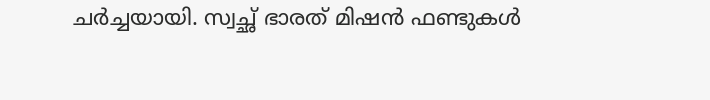ചർച്ചയായി. സ്വച്ഛ് ഭാരത് മിഷൻ ഫണ്ടുകൾ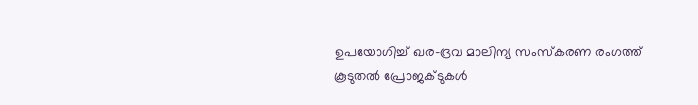ഉപയോഗിച്ച് ഖര-ദ്രവ മാലിന്യ സംസ്കരണ രംഗത്ത് കൂടുതൽ പ്രോജക്ടുകൾ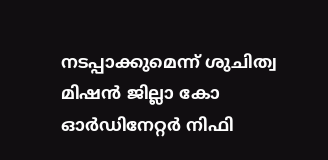നടപ്പാക്കുമെന്ന് ശുചിത്വ മിഷൻ ജില്ലാ കോ ഓർഡിനേറ്റർ നിഫി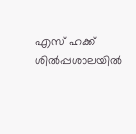എസ് ഹക്ക് ശിൽപ്പശാലയിൽ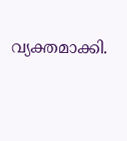വ്യക്തമാക്കി.